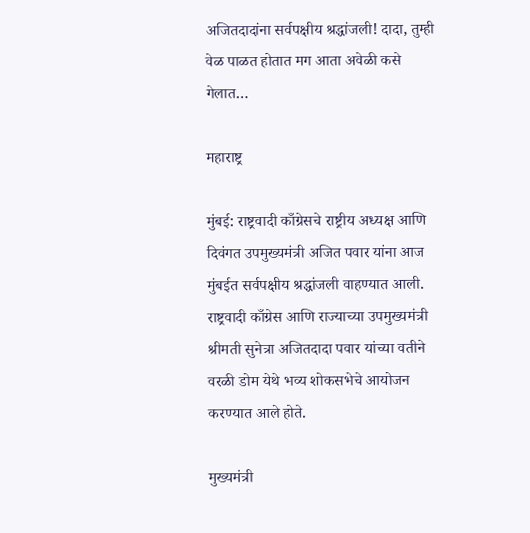अजितदादांना सर्वपक्षीय श्रद्धांजली! दादा, तुम्ही वेळ पाळत होतात मग आता अवेळी कसे गेलात…

महाराष्ट्र

मुंबई: राष्ट्रवादी काँग्रेसचे राष्ट्रीय अध्यक्ष आणि दिवंगत उपमुख्यमंत्री अजित पवार यांना आज मुंबईत सर्वपक्षीय श्रद्धांजली वाहण्यात आली. राष्ट्रवादी काँग्रेस आणि राज्याच्या उपमुख्यमंत्री श्रीमती सुनेत्रा अजितदादा पवार यांच्या वतीने वरळी डोम येथे भव्य शोकसभेचे आयोजन करण्यात आले होते.

मुख्यमंत्री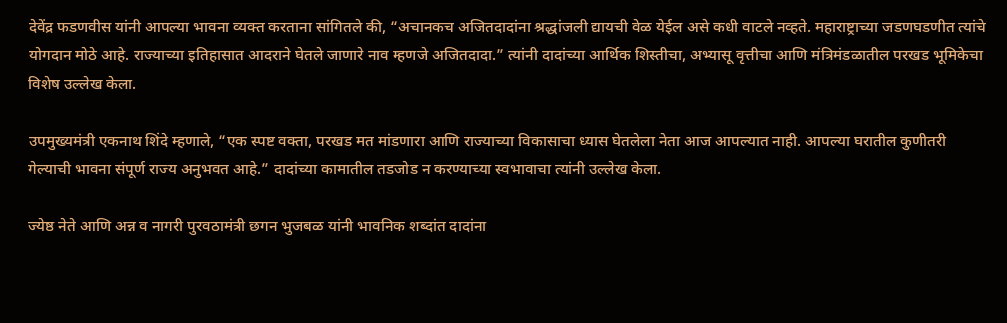देवेंद्र फडणवीस यांनी आपल्या भावना व्यक्त करताना सांगितले की, “अचानकच अजितदादांना श्रद्धांजली द्यायची वेळ येईल असे कधी वाटले नव्हते. महाराष्ट्राच्या जडणघडणीत त्यांचे योगदान मोठे आहे. राज्याच्या इतिहासात आदराने घेतले जाणारे नाव म्हणजे अजितदादा.” त्यांनी दादांच्या आर्थिक शिस्तीचा, अभ्यासू वृत्तीचा आणि मंत्रिमंडळातील परखड भूमिकेचा विशेष उल्लेख केला.

उपमुख्यमंत्री एकनाथ शिंदे म्हणाले, “एक स्पष्ट वक्ता, परखड मत मांडणारा आणि राज्याच्या विकासाचा ध्यास घेतलेला नेता आज आपल्यात नाही. आपल्या घरातील कुणीतरी गेल्याची भावना संपूर्ण राज्य अनुभवत आहे.” दादांच्या कामातील तडजोड न करण्याच्या स्वभावाचा त्यांनी उल्लेख केला.

ज्येष्ठ नेते आणि अन्न व नागरी पुरवठामंत्री छगन भुजबळ यांनी भावनिक शब्दांत दादांना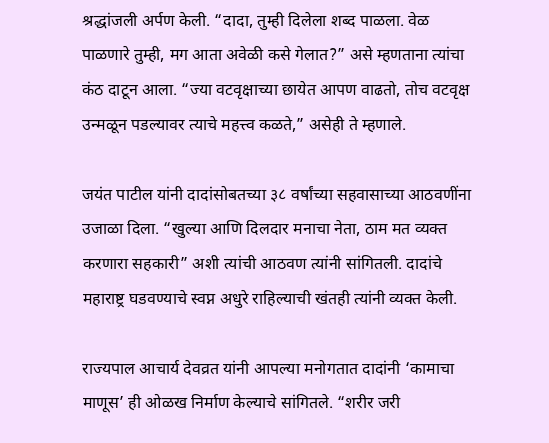श्रद्धांजली अर्पण केली. “दादा, तुम्ही दिलेला शब्द पाळला. वेळ पाळणारे तुम्ही, मग आता अवेळी कसे गेलात?” असे म्हणताना त्यांचा कंठ दाटून आला. “ज्या वटवृक्षाच्या छायेत आपण वाढतो, तोच वटवृक्ष उन्मळून पडल्यावर त्याचे महत्त्व कळते,” असेही ते म्हणाले.

जयंत पाटील यांनी दादांसोबतच्या ३८ वर्षांच्या सहवासाच्या आठवणींना उजाळा दिला. “खुल्या आणि दिलदार मनाचा नेता, ठाम मत व्यक्त करणारा सहकारी” अशी त्यांची आठवण त्यांनी सांगितली. दादांचे महाराष्ट्र घडवण्याचे स्वप्न अधुरे राहिल्याची खंतही त्यांनी व्यक्त केली.

राज्यपाल आचार्य देवव्रत यांनी आपल्या मनोगतात दादांनी ‘कामाचा माणूस’ ही ओळख निर्माण केल्याचे सांगितले. “शरीर जरी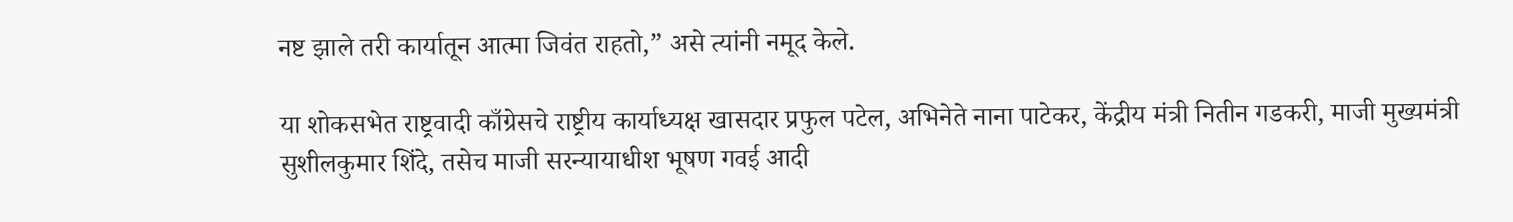नष्ट झाले तरी कार्यातून आत्मा जिवंत राहतो,” असे त्यांनी नमूद केले.

या शोकसभेत राष्ट्रवादी काँग्रेसचे राष्ट्रीय कार्याध्यक्ष खासदार प्रफुल पटेल, अभिनेते नाना पाटेकर, केंद्रीय मंत्री नितीन गडकरी, माजी मुख्यमंत्री सुशीलकुमार शिंदे, तसेच माजी सरन्यायाधीश भूषण गवई आदी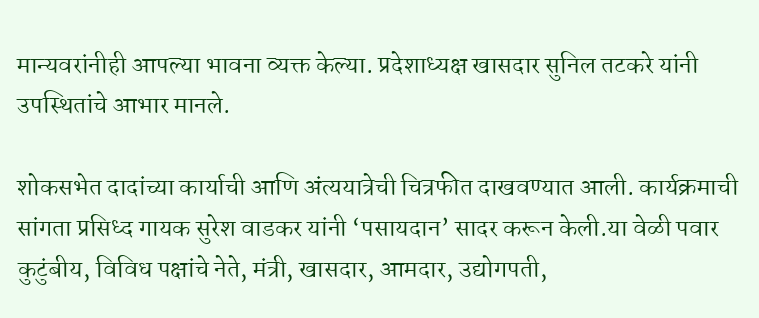मान्यवरांनीही आपल्या भावना व्यक्त केल्या. प्रदेशाध्यक्ष खासदार सुनिल तटकरे यांनी उपस्थितांचे आभार मानले.

शोकसभेत दादांच्या कार्याची आणि अंत्ययात्रेची चित्रफीत दाखवण्यात आली. कार्यक्रमाची सांगता प्रसिध्द गायक सुरेश वाडकर यांनी ‘पसायदान’ सादर करून केली.या वेळी पवार कुटुंबीय, विविध पक्षांचे नेते, मंत्री, खासदार, आमदार, उद्योगपती,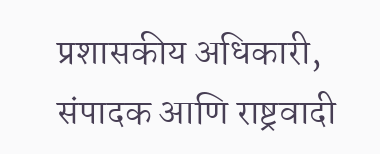प्रशासकीय अधिकारी, संपादक आणि राष्ट्रवादी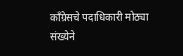काँग्रेसचे पदाधिकारी मोठ्या संख्येने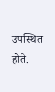उपस्थित होते.